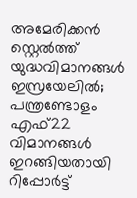അമേരിക്കൻ സ്റ്റെൽത്ത് യുദ്ധവിമാനങ്ങൾ ഇസ്രയേലിൽ; പന്ത്രണ്ടോളം എഫ്22 വിമാനങ്ങൾ ഇറങ്ങിയതായി റിപ്പോർട്ട്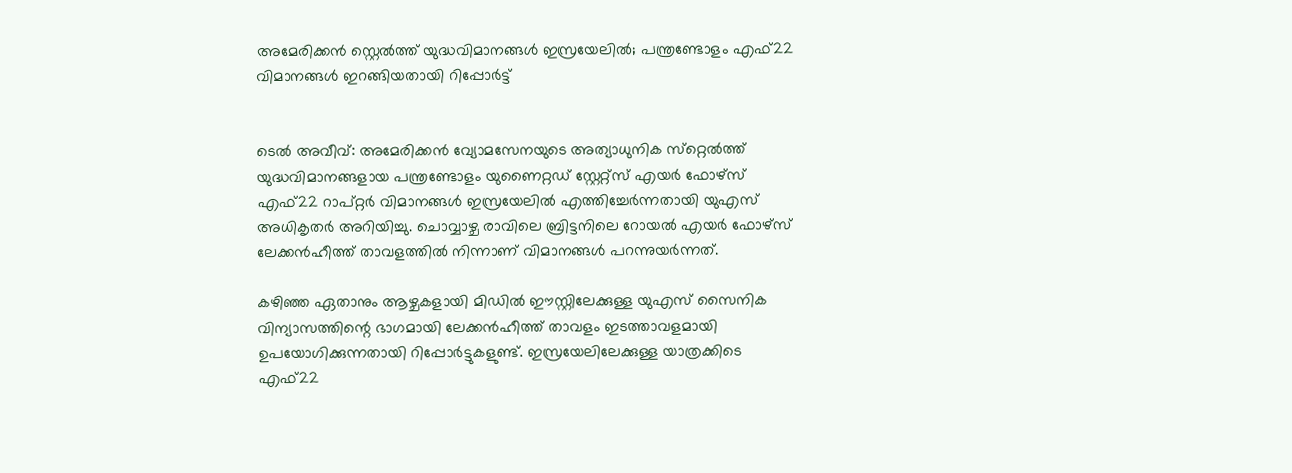അമേരിക്കൻ സ്റ്റെൽത്ത് യുദ്ധവിമാനങ്ങൾ ഇസ്രയേലിൽ; പന്ത്രണ്ടോളം എഫ്22 വിമാനങ്ങൾ ഇറങ്ങിയതായി റിപ്പോർട്ട്


ടെൽ അവീവ്: അമേരിക്കൻ വ്യോമസേനയുടെ അത്യാധുനിക സ്‌റ്റെൽത്ത് യുദ്ധവിമാനങ്ങളായ പന്ത്രണ്ടോളം യുണൈറ്റഡ് സ്റ്റേറ്റ്‌സ് എയർ ഫോഴ്‌സ് എഫ്22 റാപ്റ്റർ വിമാനങ്ങൾ ഇസ്രയേലിൽ എത്തിച്ചേർന്നതായി യുഎസ് അധികൃതർ അറിയിച്ചു. ചൊവ്വാഴ്ച രാവിലെ ബ്രിട്ടനിലെ റോയൽ എയർ ഫോഴ്‌സ് ലേക്കൻഹീത്ത് താവളത്തിൽ നിന്നാണ് വിമാനങ്ങൾ പറന്നുയർന്നത്.

കഴിഞ്ഞ ഏതാനും ആഴ്ചകളായി മിഡിൽ ഈസ്റ്റിലേക്കുള്ള യുഎസ് സൈനിക വിന്യാസത്തിന്റെ ഭാഗമായി ലേക്കൻഹീത്ത് താവളം ഇടത്താവളമായി ഉപയോഗിക്കുന്നതായി റിപ്പോർട്ടുകളുണ്ട്. ഇസ്രയേലിലേക്കുള്ള യാത്രക്കിടെ എഫ്22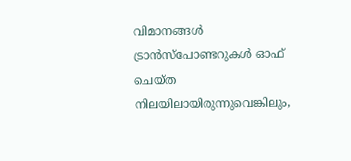വിമാനങ്ങൾ ട്രാൻസ്‌പോണ്ടറുകൾ ഓഫ് ചെയ്ത നിലയിലായിരുന്നുവെങ്കിലും,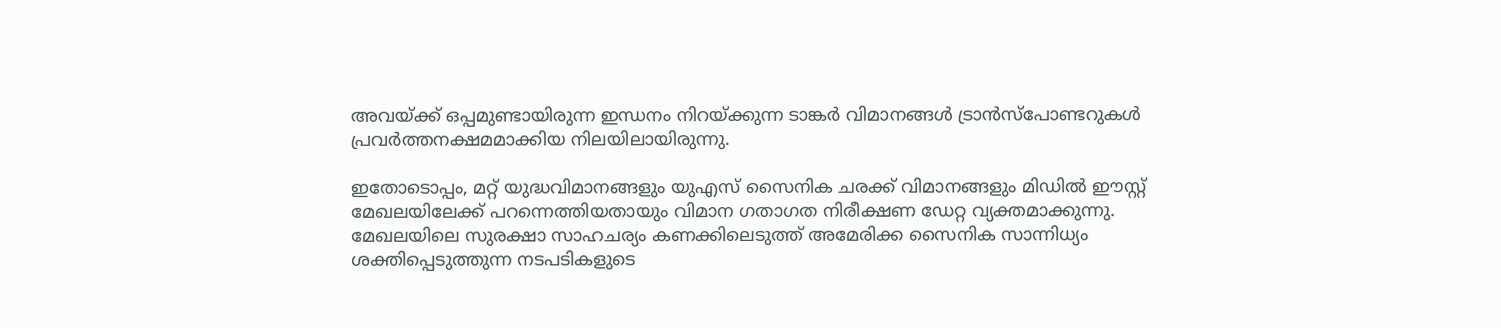അവയ്ക്ക് ഒപ്പമുണ്ടായിരുന്ന ഇന്ധനം നിറയ്ക്കുന്ന ടാങ്കർ വിമാനങ്ങൾ ട്രാൻസ്‌പോണ്ടറുകൾ പ്രവർത്തനക്ഷമമാക്കിയ നിലയിലായിരുന്നു.

ഇതോടൊപ്പം, മറ്റ് യുദ്ധവിമാനങ്ങളും യുഎസ് സൈനിക ചരക്ക് വിമാനങ്ങളും മിഡിൽ ഈസ്റ്റ് മേഖലയിലേക്ക് പറന്നെത്തിയതായും വിമാന ഗതാഗത നിരീക്ഷണ ഡേറ്റ വ്യക്തമാക്കുന്നു. മേഖലയിലെ സുരക്ഷാ സാഹചര്യം കണക്കിലെടുത്ത് അമേരിക്ക സൈനിക സാന്നിധ്യം ശക്തിപ്പെടുത്തുന്ന നടപടികളുടെ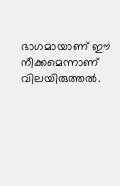ഭാഗമായാണ് ഈ നീക്കമെന്നാണ് വിലയിരുത്തൽ.